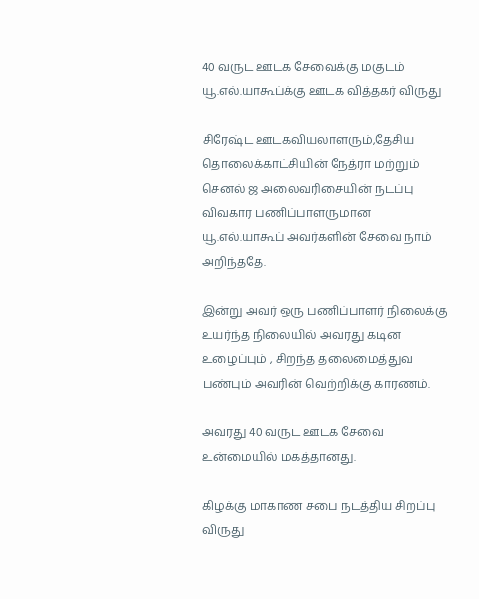40 வருட ஊடக சேவைக்கு மகுடம் யூ.எல்.யாகூப்க்கு ஊடக வித்தகர் விருது

சிரேஷ்ட ஊடகவியலாளரும்,தேசிய தொலைக்காட்சியின் நேத்ரா மற்றும் செனல் ஜ அலைவரிசையின் நடப்பு விவகார பணிப்பாளருமான யூ.எல்.யாகூப் அவர்களின் சேவை நாம் அறிந்ததே.

இன்று அவர் ஒரு பணிப்பாளர் நிலைக்கு உயர்ந்த நிலையில் அவரது கடின உழைப்பும் , சிறந்த தலைமைத்துவ பண்பும் அவரின் வெற்றிக்கு காரணம்.

அவரது 40 வருட ஊடக சேவை உன்மையில் மகத்தானது.

கிழக்கு மாகாண சபை நடத்திய சிறப்பு விருது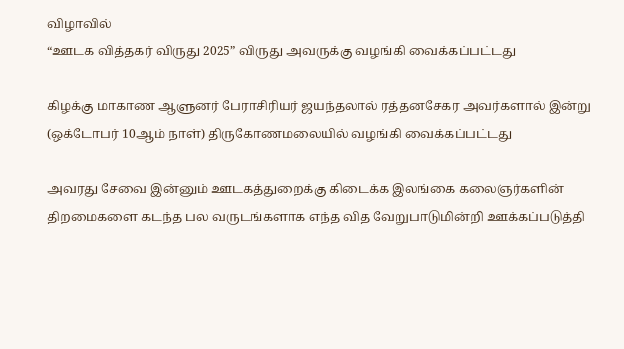விழாவில்
“ஊடக வித்தகர் விருது 2025” விருது அவருக்கு வழங்கி வைக்கப்பட்டது

கிழக்கு மாகாண ஆளுனர் பேராசிரியர் ஜயந்தலால் ரத்தனசேகர அவர்களால் இன்று (ஒக்டோபர் 10ஆம் நாள்) திருகோணமலையில் வழங்கி வைக்கப்பட்டது

அவரது சேவை இன்னும் ஊடகத்துறைக்கு கிடைக்க இலங்கை கலைஞர்களின் திறமைகளை கடந்த பல வருடங்களாக எந்த வித வேறுபாடுமின்றி ஊக்கப்படுத்தி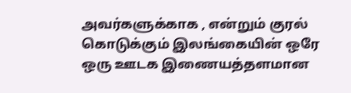அவர்களுக்காக , என்றும் குரல் கொடுக்கும் இலங்கையின் ஒரே ஒரு ஊடக இணையத்தளமான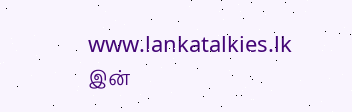www.lankatalkies.lk இன்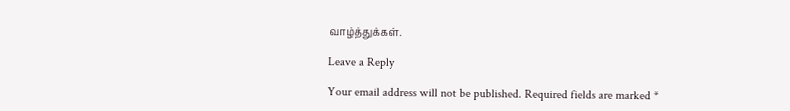வாழ்த்துக்கள்.

Leave a Reply

Your email address will not be published. Required fields are marked *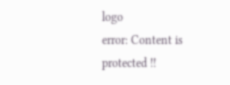logo
error: Content is protected !!